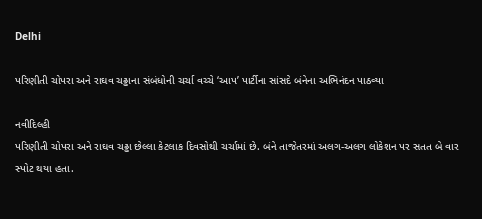Delhi

પરિણીતી ચોપરા અને રાઘવ ચઢ્ઢાના સંબંધોની ચર્ચા વચ્ચે ‘આપ’ પાર્ટીના સાંસદે બંનેના અભિનંદન પાઠવ્યા

નવીદિલ્હી
પરિણીતી ચોપરા અને રાઘવ ચઢ્ઢા છેલ્લા કેટલાક દિવસોથી ચર્ચામાં છે. બંને તાજેતરમાં અલગ-અલગ લોકેશન પર સતત બે વાર સ્પોટ થયા હતા.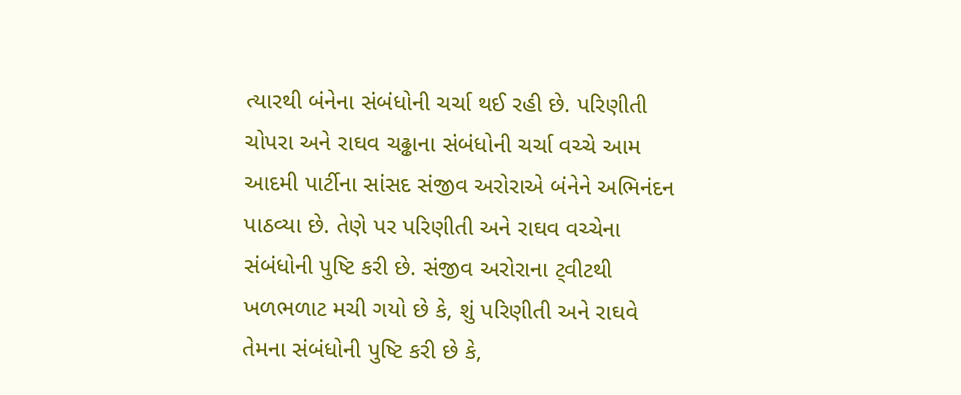ત્યારથી બંનેના સંબંધોની ચર્ચા થઈ રહી છે. પરિણીતી ચોપરા અને રાઘવ ચઢ્ઢાના સંબંધોની ચર્ચા વચ્ચે આમ આદમી પાર્ટીના સાંસદ સંજીવ અરોરાએ બંનેને અભિનંદન પાઠવ્યા છે. તેણે પર પરિણીતી અને રાઘવ વચ્ચેના સંબંધોની પુષ્ટિ કરી છે. સંજીવ અરોરાના ટ્‌વીટથી ખળભળાટ મચી ગયો છે કે, શું પરિણીતી અને રાઘવે તેમના સંબંધોની પુષ્ટિ કરી છે કે,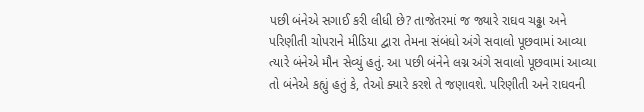પછી બંનેએ સગાઈ કરી લીધી છે? તાજેતરમાં જ જ્યારે રાઘવ ચઢ્ઢા અને પરિણીતી ચોપરાને મીડિયા દ્વારા તેમના સંબંધો અંગે સવાલો પૂછવામાં આવ્યા ત્યારે બંનેએ મૌન સેવ્યું હતું. આ પછી બંનેને લગ્ન અંગે સવાલો પૂછવામાં આવ્યા તો બંનેએ કહ્યું હતું કે, તેઓ ક્યારે કરશે તે જણાવશે. પરિણીતી અને રાઘવની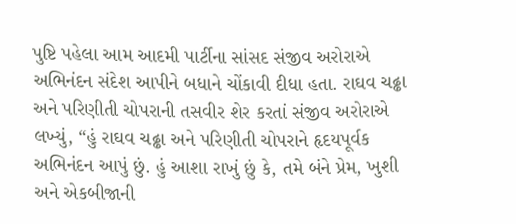પુષ્ટિ પહેલા આમ આદમી પાર્ટીના સાંસદ સંજીવ અરોરાએ અભિનંદન સંદેશ આપીને બધાને ચોંકાવી દીધા હતા. રાઘવ ચઢ્ઢા અને પરિણીતી ચોપરાની તસવીર શેર કરતાં સંજીવ અરોરાએ લખ્યું, “હું રાઘવ ચઢ્ઢા અને પરિણીતી ચોપરાને હૃદયપૂર્વક અભિનંદન આપું છું. હું આશા રાખું છું કે, તમે બંને પ્રેમ, ખુશી અને એકબીજાની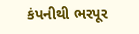કંપનીથી ભરપૂર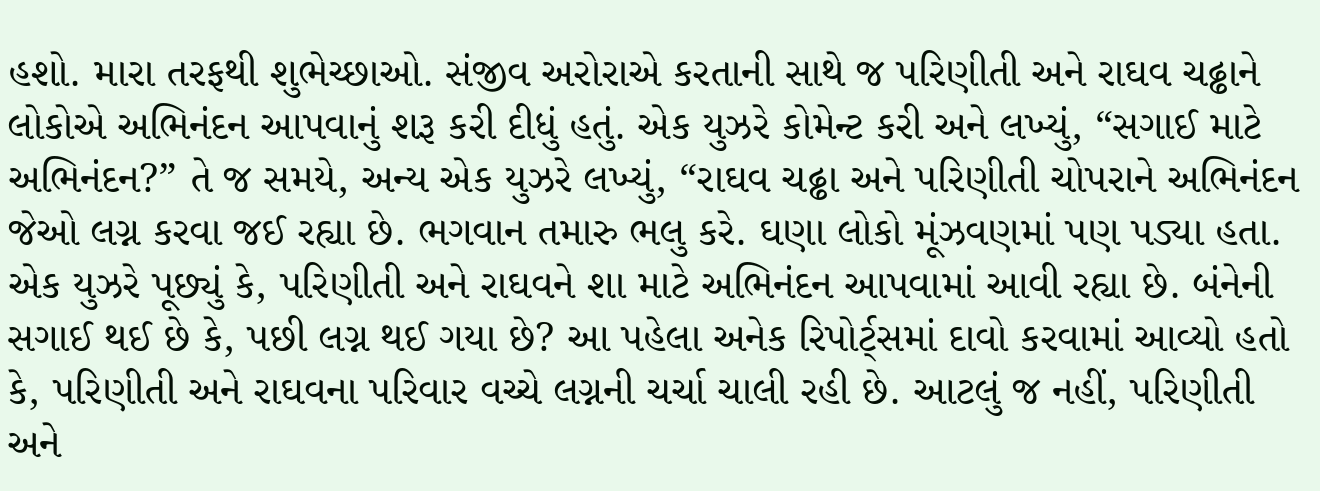હશો. મારા તરફથી શુભેચ્છાઓ. સંજીવ અરોરાએ કરતાની સાથે જ પરિણીતી અને રાઘવ ચઢ્ઢાને લોકોએ અભિનંદન આપવાનું શરૂ કરી દીધું હતું. એક યુઝરે કોમેન્ટ કરી અને લખ્યું, “સગાઈ માટે અભિનંદન?” તે જ સમયે, અન્ય એક યુઝરે લખ્યું, “રાઘવ ચઢ્ઢા અને પરિણીતી ચોપરાને અભિનંદન જેઓ લગ્ન કરવા જઈ રહ્યા છે. ભગવાન તમારુ ભલુ કરે. ઘણા લોકો મૂંઝવણમાં પણ પડ્યા હતા. એક યુઝરે પૂછ્યું કે, પરિણીતી અને રાઘવને શા માટે અભિનંદન આપવામાં આવી રહ્યા છે. બંનેની સગાઈ થઈ છે કે, પછી લગ્ન થઈ ગયા છે? આ પહેલા અનેક રિપોર્ટ્‌સમાં દાવો કરવામાં આવ્યો હતો કે, પરિણીતી અને રાઘવના પરિવાર વચ્ચે લગ્નની ચર્ચા ચાલી રહી છે. આટલું જ નહીં, પરિણીતી અને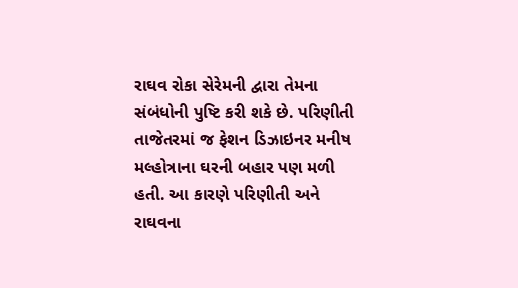રાઘવ રોકા સેરેમની દ્વારા તેમના સંબંધોની પુષ્ટિ કરી શકે છે. પરિણીતી તાજેતરમાં જ ફેશન ડિઝાઇનર મનીષ મલ્હોત્રાના ઘરની બહાર પણ મળી હતી. આ કારણે પરિણીતી અને રાઘવના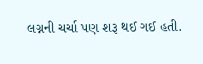લગ્નની ચર્ચા પણ શરૂ થઈ ગઈ હતી.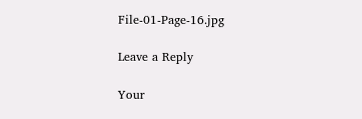File-01-Page-16.jpg

Leave a Reply

Your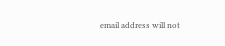email address will not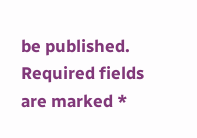be published. Required fields are marked *